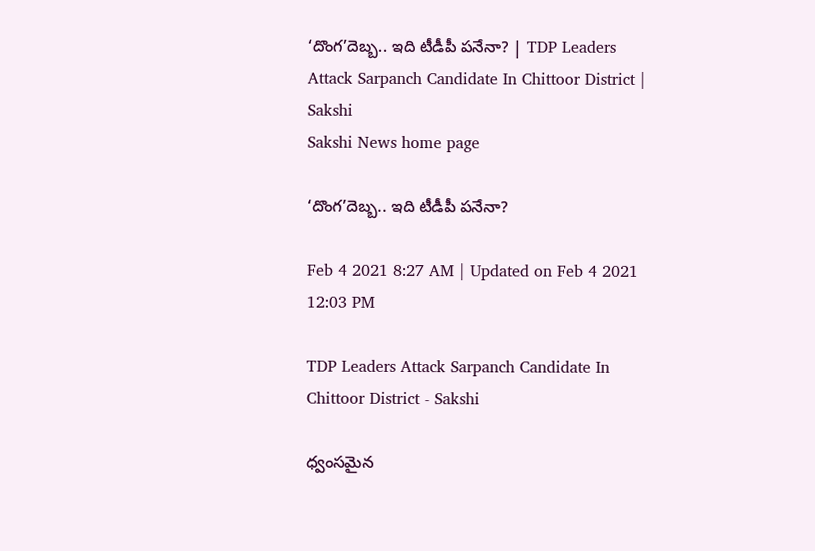‘దొంగ’దెబ్బ.. ఇది టీడీపీ పనేనా? | TDP Leaders Attack Sarpanch Candidate In Chittoor District | Sakshi
Sakshi News home page

‘దొంగ’దెబ్బ.. ఇది టీడీపీ పనేనా?

Feb 4 2021 8:27 AM | Updated on Feb 4 2021 12:03 PM

TDP Leaders Attack Sarpanch Candidate In Chittoor District - Sakshi

ధ్వంసమైన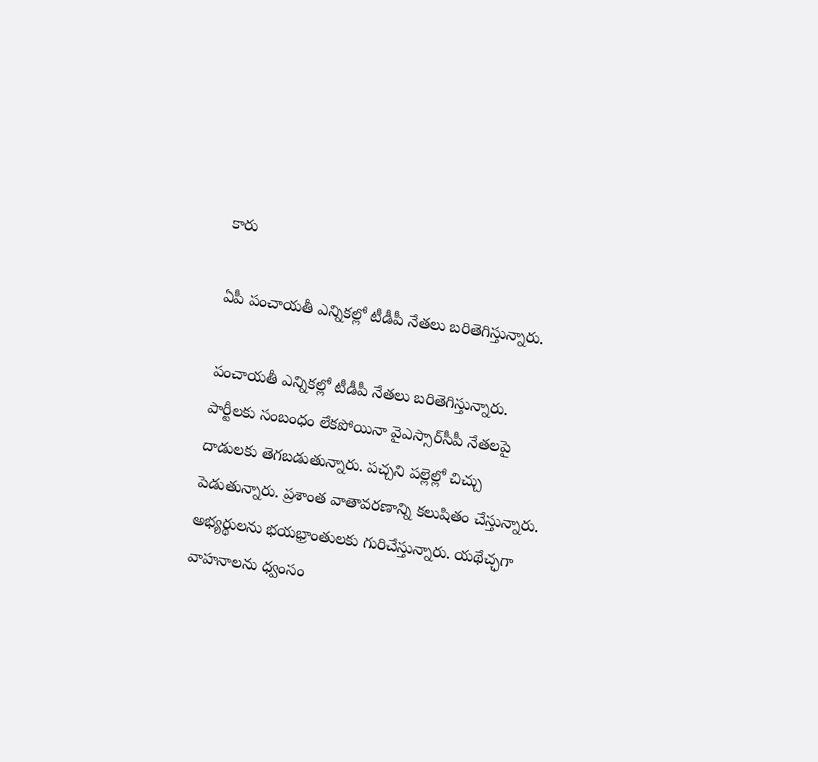కారు

ఏపీ పంచాయతీ ఎన్నికల్లో టీడీపీ నేతలు బరితెగిస్తున్నారు.

పంచాయతీ ఎన్నికల్లో టీడీపీ నేతలు బరితెగిస్తున్నారు. పార్టీలకు సంబంధం లేకపోయినా వైఎస్సార్‌సీపీ నేతలపై దాడులకు తెగబడుతున్నారు. పచ్చని పల్లెల్లో చిచ్చు పెడుతున్నారు. ప్రశాంత వాతావరణాన్ని కలుషితం చేస్తున్నారు. అభ్యర్థులను భయభ్రాంతులకు గురిచేస్తున్నారు. యథేచ్ఛగా వాహనాలను ధ్వంసం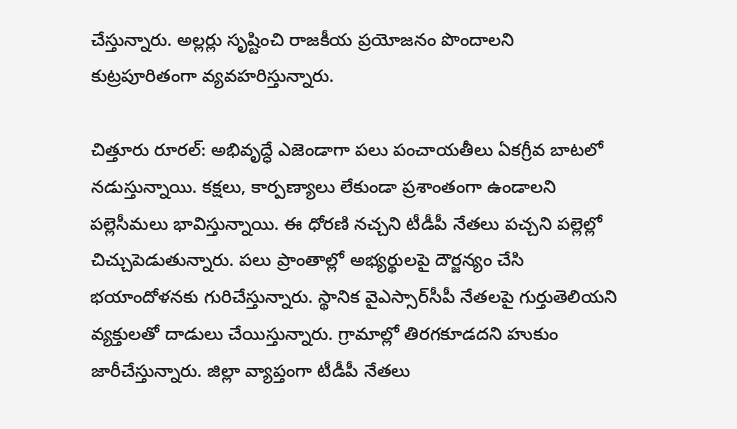చేస్తున్నారు. అల్లర్లు సృష్టించి రాజకీయ ప్రయోజనం పొందాలని కుట్రపూరితంగా వ్యవహరిస్తున్నారు.

చిత్తూరు రూరల్‌: అభివృద్ధే ఎజెండాగా పలు పంచాయతీలు ఏకగ్రీవ బాటలో నడుస్తున్నాయి. కక్షలు, కార్పణ్యాలు లేకుండా ప్రశాంతంగా ఉండాలని పల్లెసీమలు భావిస్తున్నాయి. ఈ ధోరణి నచ్చని టీడీపీ నేతలు పచ్చని పల్లెల్లో చిచ్చుపెడుతున్నారు. పలు ప్రాంతాల్లో అభ్యర్థులపై దౌర్జన్యం చేసి భయాందోళనకు గురిచేస్తున్నారు. స్థానిక వైఎస్సార్‌సీపీ నేతలపై గుర్తుతెలియని వ్యక్తులతో దాడులు చేయిస్తున్నారు. గ్రామాల్లో తిరగకూడదని హుకుం జారీచేస్తున్నారు. జిల్లా వ్యాప్తంగా టీడీపీ నేతలు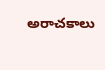అరాచకాలు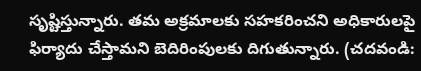సృష్టిస్తున్నారు. తమ అక్రమాలకు సహకరించని అధికారులపై ఫిర్యాదు చేస్తామని బెదిరింపులకు దిగుతున్నారు. (చదవండి: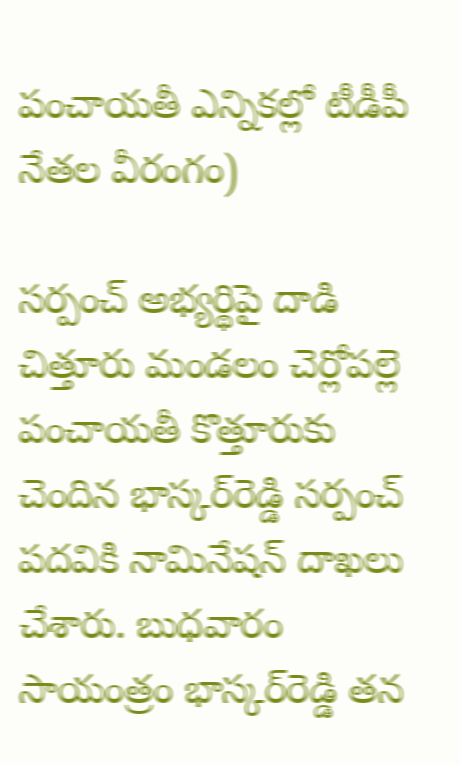పంచాయతీ ఎన్నికల్లో టీడీపీ నేతల వీరంగం)

సర్పంచ్‌ అభ్యర్థిపై దాడి
చిత్తూరు మండలం చెర్లోపల్లె పంచాయతీ కొత్తూరుకు చెందిన భాస్కర్‌రెడ్డి సర్పంచ్‌ పదవికి నామినేషన్‌ దాఖలు చేశారు. బుధవారం సాయంత్రం భాస్కర్‌రెడ్డి తన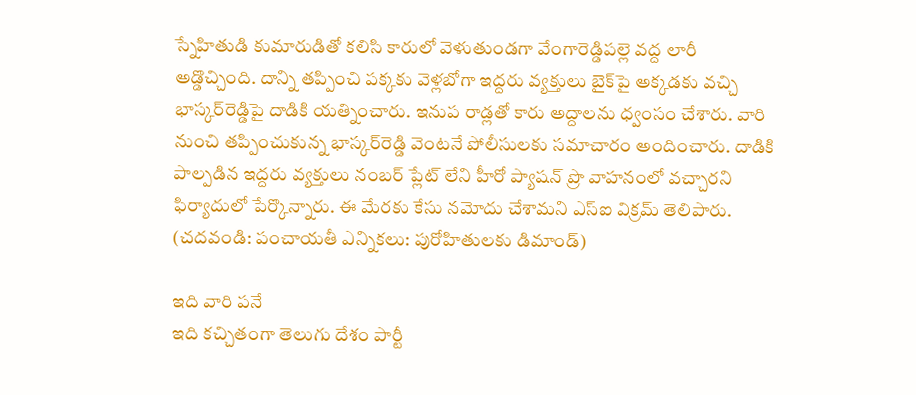స్నేహితుడి కుమారుడితో కలిసి కారులో వెళుతుండగా వేంగారెడ్డిపల్లె వద్ద లారీ అడ్డొచ్చింది. దాన్ని తప్పించి పక్కకు వెళ్లబోగా ఇద్దరు వ్యక్తులు బైక్‌పై అక్కడకు వచ్చి భాస్కర్‌రెడ్డిపై దాడికి యత్నించారు. ఇనుప రాడ్లతో కారు అద్దాలను ధ్వంసం చేశారు. వారి నుంచి తప్పించుకున్న భాస్కర్‌రెడ్డి వెంటనే పోలీసులకు సమాచారం అందించారు. దాడికి పాల్పడిన ఇద్దరు వ్యక్తులు నంబర్‌ ప్లేట్‌ లేని హీరో ప్యాషన్‌ ప్రొ వాహనంలో వచ్చారని ఫిర్యాదులో పేర్కొన్నారు. ఈ మేరకు కేసు నమోదు చేశామని ఎస్‌ఐ విక్రమ్‌ తెలిపారు. (చదవండి: పంచాయతీ ఎన్నికలు: పురోహితులకు డిమాండ్‌)

ఇది వారి పనే
ఇది కచ్చితంగా తెలుగు దేశం పార్టీ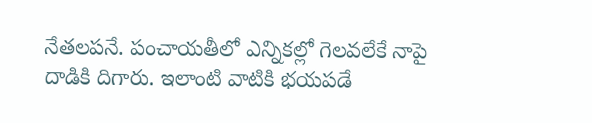నేతలపనే. పంచాయతీలో ఎన్నికల్లో గెలవలేకే నాపై దాడికి దిగారు. ఇలాంటి వాటికి భయపడే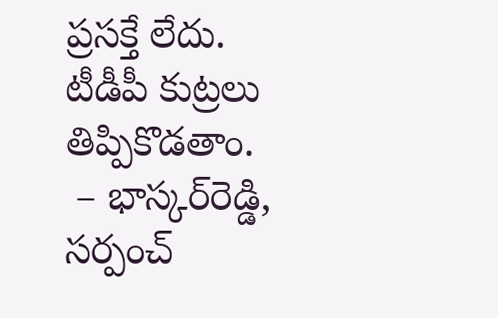ప్రసక్తే లేదు. టీడీపీ కుట్రలు తిప్పికొడతాం.
 – భాస్కర్‌రెడ్డి, సర్పంచ్‌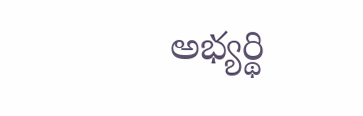అభ్యర్థి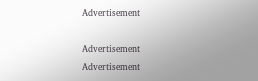Advertisement

Advertisement
Advertisement